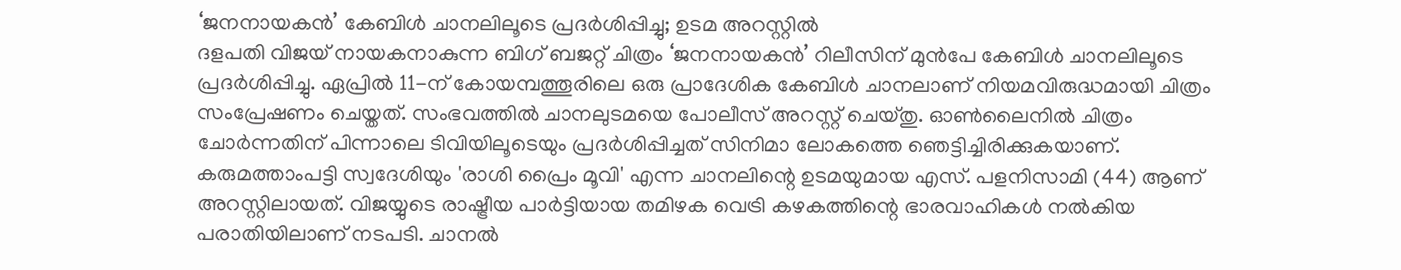‘ജനനായകൻ’ കേബിൾ ചാനലിലൂടെ പ്രദർശിപ്പിച്ചു; ഉടമ അറസ്റ്റിൽ
ദളപതി വിജയ് നായകനാകുന്ന ബിഗ് ബജറ്റ് ചിത്രം ‘ജനനായകൻ’ റിലീസിന് മുൻപേ കേബിൾ ചാനലിലൂടെ പ്രദർശിപ്പിച്ചു. ഏപ്രിൽ 11-ന് കോയമ്പത്തൂരിലെ ഒരു പ്രാദേശിക കേബിൾ ചാനലാണ് നിയമവിരുദ്ധമായി ചിത്രം സംപ്രേഷണം ചെയ്തത്. സംഭവത്തിൽ ചാനലുടമയെ പോലീസ് അറസ്റ്റ് ചെയ്തു. ഓൺലൈനിൽ ചിത്രം ചോർന്നതിന് പിന്നാലെ ടിവിയിലൂടെയും പ്രദർശിപ്പിച്ചത് സിനിമാ ലോകത്തെ ഞെട്ടിച്ചിരിക്കുകയാണ്.
കരുമത്താംപട്ടി സ്വദേശിയും 'രാശി പ്രൈം മൂവി' എന്ന ചാനലിന്റെ ഉടമയുമായ എസ്. പളനിസാമി (44) ആണ് അറസ്റ്റിലായത്. വിജയ്യുടെ രാഷ്ട്രീയ പാർട്ടിയായ തമിഴക വെട്രി കഴകത്തിന്റെ ഭാരവാഹികൾ നൽകിയ പരാതിയിലാണ് നടപടി. ചാനൽ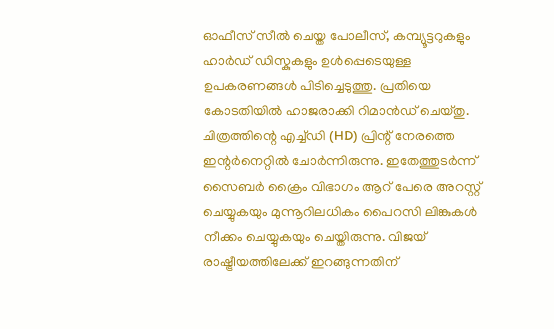ഓഫീസ് സീൽ ചെയ്ത പോലീസ്, കമ്പ്യൂട്ടറുകളും ഹാർഡ് ഡിസ്കുകളും ഉൾപ്പെടെയുള്ള ഉപകരണങ്ങൾ പിടിച്ചെടുത്തു. പ്രതിയെ കോടതിയിൽ ഹാജരാക്കി റിമാൻഡ് ചെയ്തു.
ചിത്രത്തിന്റെ എച്ച്ഡി (HD) പ്രിന്റ് നേരത്തെ ഇന്റർനെറ്റിൽ ചോർന്നിരുന്നു. ഇതേത്തുടർന്ന് സൈബർ ക്രൈം വിഭാഗം ആറ് പേരെ അറസ്റ്റ് ചെയ്യുകയും മുന്നൂറിലധികം പൈറസി ലിങ്കുകൾ നീക്കം ചെയ്യുകയും ചെയ്തിരുന്നു. വിജയ് രാഷ്ട്രീയത്തിലേക്ക് ഇറങ്ങുന്നതിന്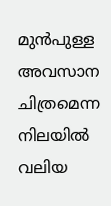മുൻപുള്ള അവസാന ചിത്രമെന്ന നിലയിൽ വലിയ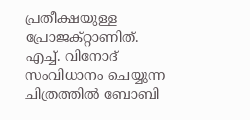പ്രതീക്ഷയുള്ള പ്രോജക്റ്റാണിത്. എച്ച്. വിനോദ് സംവിധാനം ചെയ്യുന്ന ചിത്രത്തിൽ ബോബി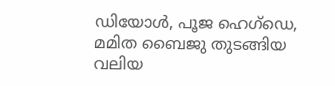ഡിയോൾ, പൂജ ഹെഗ്ഡെ, മമിത ബൈജു തുടങ്ങിയ വലിയ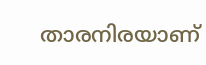താരനിരയാണ്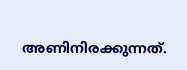അണിനിരക്കുന്നത്.